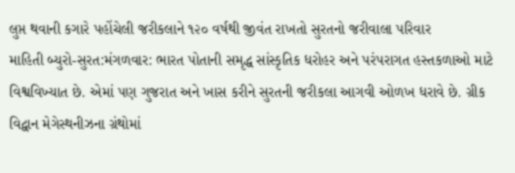લુપ્ત થવાની કગારે પહોંચેલી જરીકલાને ૧૨૦ વર્ષથી જીવંત રાખતો સુરતનો જરીવાલા પરિવાર
માહિતી બ્યુરો-સુરત:મંગળવાર: ભારત પોતાની સમૃદ્ધ સાંસ્કૃતિક ધરોહર અને પરંપરાગત હસ્તકળાઓ માટે વિશ્વવિખ્યાત છે. એમાં પણ ગુજરાત અને ખાસ કરીને સુરતની જરીકલા આગવી ઓળખ ધરાવે છે. ગ્રીક વિદ્વાન મેગેસ્થનીઝના ગ્રંથોમાં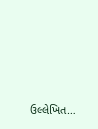ઉલ્લેખિત…